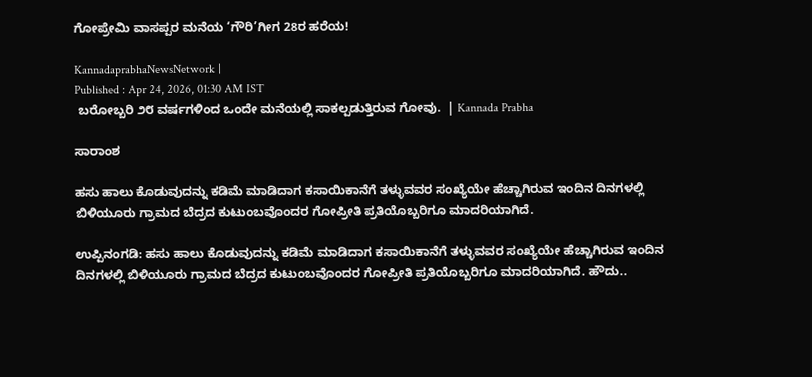ಗೋಪ್ರೇಮಿ ವಾಸಪ್ಪರ ಮನೆಯ ‘ಗೌರಿ’ಗೀಗ 28ರ ಹರೆಯ!

KannadaprabhaNewsNetwork |
Published : Apr 24, 2026, 01:30 AM IST
 ಬರೋಬ್ಬರಿ ೨೮ ವರ್ಷಗಳಿಂದ ಒಂದೇ ಮನೆಯಲ್ಲಿ ಸಾಕಲ್ಪಡುತ್ತಿರುವ ಗೋವು.  | Kannada Prabha

ಸಾರಾಂಶ

ಹಸು ಹಾಲು ಕೊಡುವುದನ್ನು ಕಡಿಮೆ ಮಾಡಿದಾಗ ಕಸಾಯಿಕಾನೆಗೆ ತಳ್ಳುವವರ ಸಂಖ್ಯೆಯೇ ಹೆಚ್ಚಾಗಿರುವ ಇಂದಿನ ದಿನಗಳಲ್ಲಿ ಬಿಳಿಯೂರು ಗ್ರಾಮದ ಬೆದ್ರದ ಕುಟುಂಬವೊಂದರ ಗೋಪ್ರೀತಿ ಪ್ರತಿಯೊಬ್ಬರಿಗೂ ಮಾದರಿಯಾಗಿದೆ.

ಉಪ್ಪಿನಂಗಡಿ: ಹಸು ಹಾಲು ಕೊಡುವುದನ್ನು ಕಡಿಮೆ ಮಾಡಿದಾಗ ಕಸಾಯಿಕಾನೆಗೆ ತಳ್ಳುವವರ ಸಂಖ್ಯೆಯೇ ಹೆಚ್ಚಾಗಿರುವ ಇಂದಿನ ದಿನಗಳಲ್ಲಿ ಬಿಳಿಯೂರು ಗ್ರಾಮದ ಬೆದ್ರದ ಕುಟುಂಬವೊಂದರ ಗೋಪ್ರೀತಿ ಪ್ರತಿಯೊಬ್ಬರಿಗೂ ಮಾದರಿಯಾಗಿದೆ. ಹೌದು..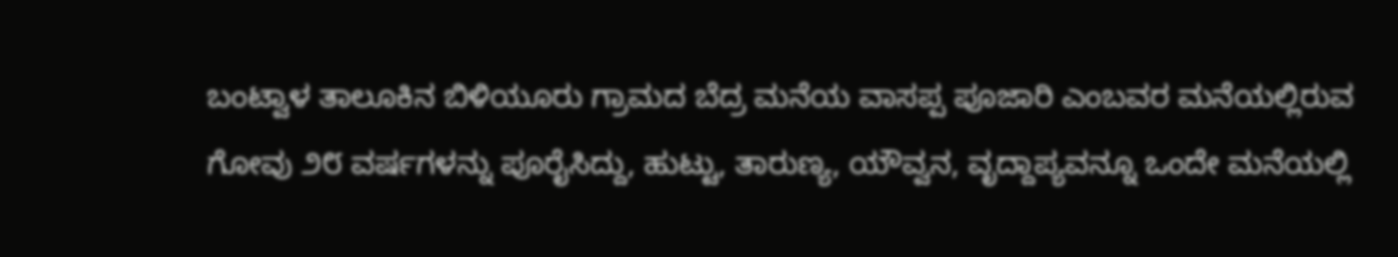ಬಂಟ್ವಾಳ ತಾಲೂಕಿನ ಬಿಳಿಯೂರು ಗ್ರಾಮದ ಬೆದ್ರ ಮನೆಯ ವಾಸಪ್ಪ ಪೂಜಾರಿ ಎಂಬವರ ಮನೆಯಲ್ಲಿರುವ ಗೋವು ೨೮ ವರ್ಷಗಳನ್ನು ಪೂರೈಸಿದ್ದು, ಹುಟ್ಟು, ತಾರುಣ್ಯ, ಯೌವ್ವನ, ವೃದ್ದಾಪ್ಯವನ್ನೂ ಒಂದೇ ಮನೆಯಲ್ಲಿ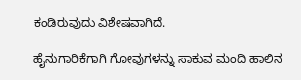ಕಂಡಿರುವುದು ವಿಶೇಷವಾಗಿದೆ.

ಹೈನುಗಾರಿಕೆಗಾಗಿ ಗೋವುಗಳನ್ನು ಸಾಕುವ ಮಂದಿ ಹಾಲಿನ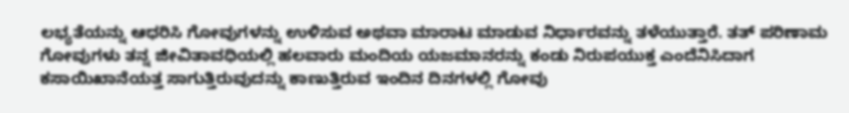ಲಭ್ಯತೆಯನ್ನು ಆಧರಿಸಿ ಗೋವುಗಳನ್ನು ಉಳಿಸುವ ಅಥವಾ ಮಾರಾಟ ಮಾಡುವ ನಿರ್ಧಾರವನ್ನು ತಳೆಯುತ್ತಾರೆ. ತತ್ ಪರಿಣಾಮ ಗೋವುಗಳು ತನ್ನ ಜೀವಿತಾವಧಿಯಲ್ಲಿ ಹಲವಾರು ಮಂದಿಯ ಯಜಮಾನರನ್ನು ಕಂಡು ನಿರುಪಯುಕ್ತ ಎಂದೆನಿಸಿದಾಗ ಕಸಾಯಿಖಾನೆಯತ್ತ ಸಾಗುತ್ತಿರುವುದನ್ನು ಕಾಣುತ್ತಿರುವ ಇಂದಿನ ದಿನಗಳಲ್ಲಿ ಗೋವು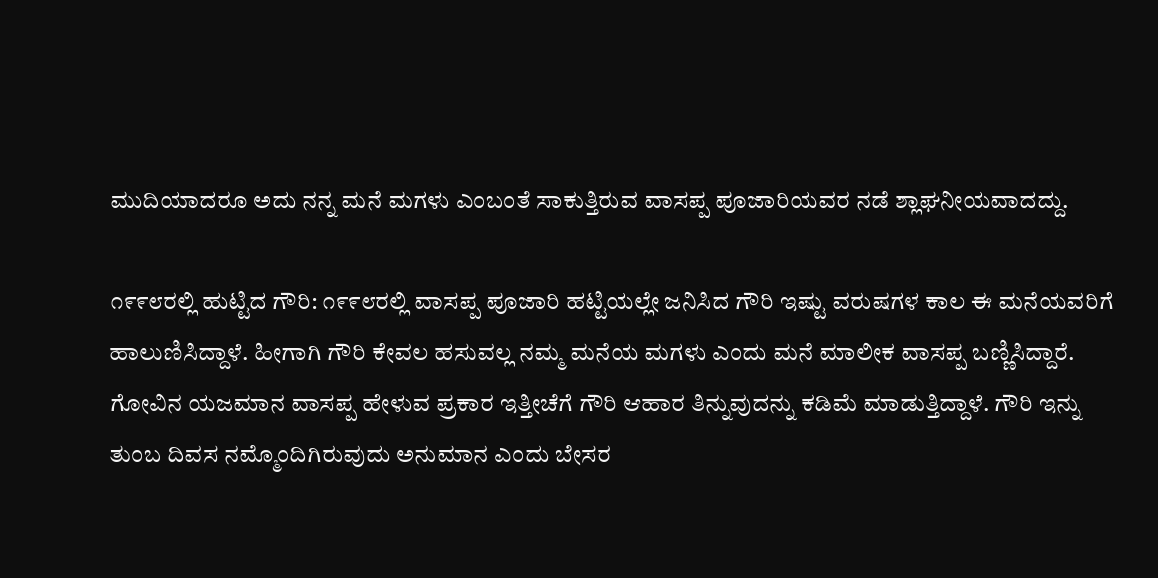ಮುದಿಯಾದರೂ ಅದು ನನ್ನ ಮನೆ ಮಗಳು ಎಂಬಂತೆ ಸಾಕುತ್ತಿರುವ ವಾಸಪ್ಪ ಪೂಜಾರಿಯವರ ನಡೆ ಶ್ಲಾಘನೀಯವಾದದ್ದು.

೧೯೯೮ರಲ್ಲಿ ಹುಟ್ಟಿದ ಗೌರಿ: ೧೯೯೮ರಲ್ಲಿ ವಾಸಪ್ಪ ಪೂಜಾರಿ ಹಟ್ಟಿಯಲ್ಲೇ ಜನಿಸಿದ ಗೌರಿ ಇಷ್ಟು ವರುಷಗಳ ಕಾಲ ಈ ಮನೆಯವರಿಗೆ ಹಾಲುಣಿಸಿದ್ದಾಳೆ. ಹೀಗಾಗಿ ಗೌರಿ ಕೇವಲ ಹಸುವಲ್ಲ ನಮ್ಮ ಮನೆಯ ಮಗಳು ಎಂದು ಮನೆ ಮಾಲೀಕ ವಾಸಪ್ಪ ಬಣ್ಣಿಸಿದ್ದಾರೆ. ಗೋವಿನ ಯಜಮಾನ ವಾಸಪ್ಪ ಹೇಳುವ ಪ್ರಕಾರ ಇತ್ತೀಚೆಗೆ ಗೌರಿ ಆಹಾರ ತಿನ್ನುವುದನ್ನು ಕಡಿಮೆ ಮಾಡುತ್ತಿದ್ದಾಳೆ. ಗೌರಿ ಇನ್ನು ತುಂಬ ದಿವಸ ನಮ್ಮೊಂದಿಗಿರುವುದು ಅನುಮಾನ ಎಂದು ಬೇಸರ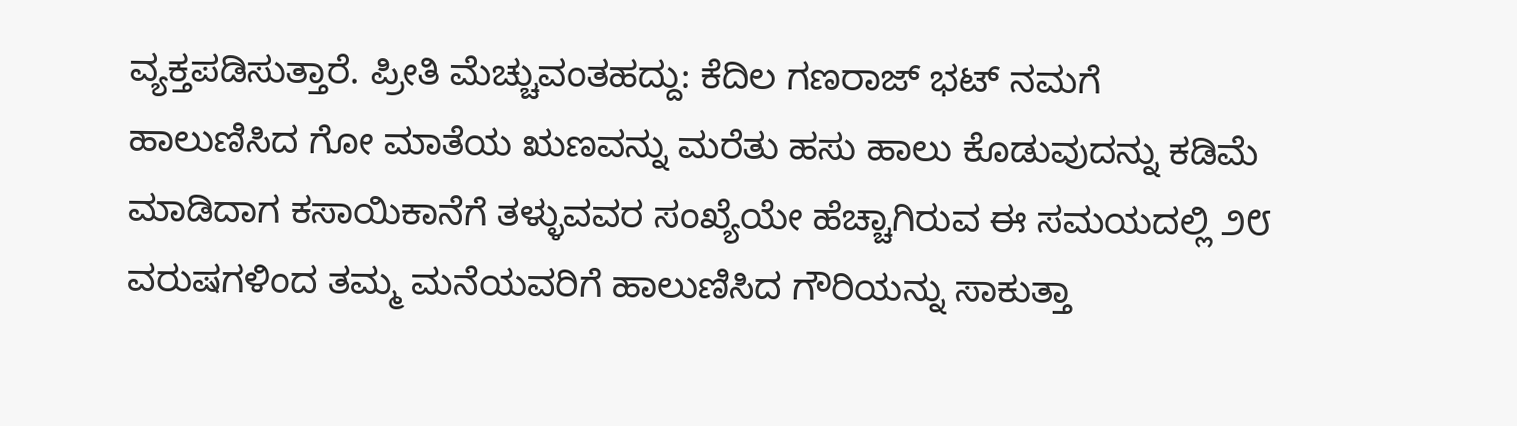ವ್ಯಕ್ತಪಡಿಸುತ್ತಾರೆ. ಪ್ರೀತಿ ಮೆಚ್ಚುವಂತಹದ್ದು: ಕೆದಿಲ ಗಣರಾಜ್ ಭಟ್ ನಮಗೆ ಹಾಲುಣಿಸಿದ ಗೋ ಮಾತೆಯ ಋಣವನ್ನು ಮರೆತು ಹಸು ಹಾಲು ಕೊಡುವುದನ್ನು ಕಡಿಮೆ ಮಾಡಿದಾಗ ಕಸಾಯಿಕಾನೆಗೆ ತಳ್ಳುವವರ ಸಂಖ್ಯೆಯೇ ಹೆಚ್ಚಾಗಿರುವ ಈ ಸಮಯದಲ್ಲಿ ೨೮ ವರುಷಗಳಿಂದ ತಮ್ಮ ಮನೆಯವರಿಗೆ ಹಾಲುಣಿಸಿದ ಗೌರಿಯನ್ನು ಸಾಕುತ್ತಾ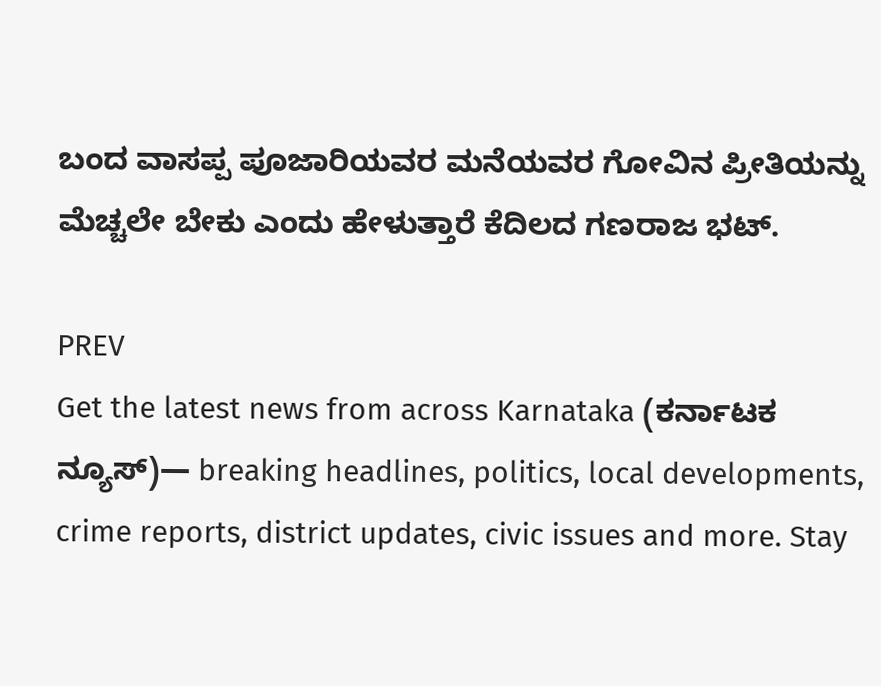ಬಂದ ವಾಸಪ್ಪ ಪೂಜಾರಿಯವರ ಮನೆಯವರ ಗೋವಿನ ಪ್ರೀತಿಯನ್ನು ಮೆಚ್ಚಲೇ ಬೇಕು ಎಂದು ಹೇಳುತ್ತಾರೆ ಕೆದಿಲದ ಗಣರಾಜ ಭಟ್.

PREV
Get the latest news from across Karnataka (ಕರ್ನಾಟಕ ನ್ಯೂಸ್)— breaking headlines, politics, local developments, crime reports, district updates, civic issues and more. Stay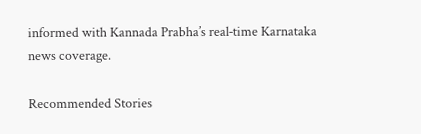informed with Kannada Prabha’s real‑time Karnataka news coverage.

Recommended Stories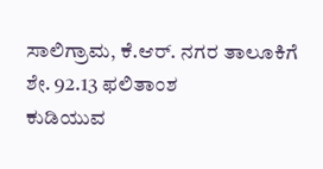ಸಾಲಿಗ್ರಾಮ, ಕೆ.ಆರ್‌. ನಗರ ತಾಲೂಕಿಗೆ ಶೇ. 92.13 ಫಲಿತಾಂಶ
ಕುಡಿಯುವ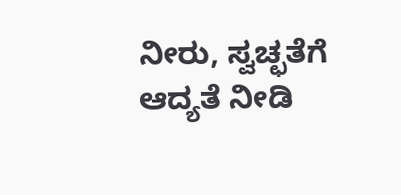ನೀರು, ಸ್ವಚ್ಛತೆಗೆ ಆದ್ಯತೆ ನೀಡಿ